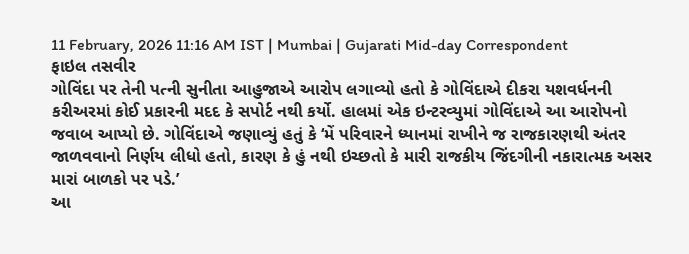11 February, 2026 11:16 AM IST | Mumbai | Gujarati Mid-day Correspondent
ફાઇલ તસવીર
ગોવિંદા પર તેની પત્ની સુનીતા આહુજાએ આરોપ લગાવ્યો હતો કે ગોવિંદાએ દીકરા યશવર્ધનની કરીઅરમાં કોઈ પ્રકારની મદદ કે સપોર્ટ નથી કર્યો. હાલમાં એક ઇન્ટરવ્યુમાં ગોવિંદાએ આ આરોપનો જવાબ આપ્યો છે. ગોવિંદાએ જણાવ્યું હતું કે ‘મેં પરિવારને ધ્યાનમાં રાખીને જ રાજકારણથી અંતર જાળવવાનો નિર્ણય લીધો હતો, કારણ કે હું નથી ઇચ્છતો કે મારી રાજકીય જિંદગીની નકારાત્મક અસર મારાં બાળકો પર પડે.’
આ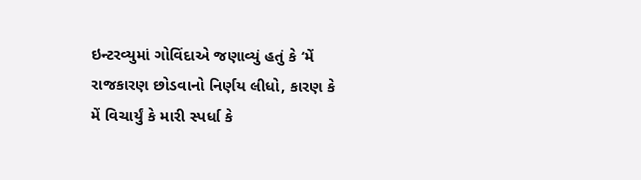ઇન્ટરવ્યુમાં ગોવિંદાએ જણાવ્યું હતું કે ‘મેં રાજકારણ છોડવાનો નિર્ણય લીધો, કારણ કે મેં વિચાર્યું કે મારી સ્પર્ધા કે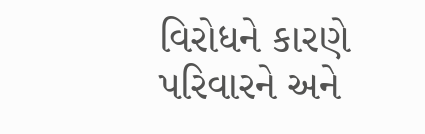વિરોધને કારણે પરિવારને અને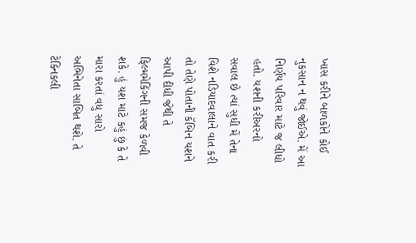ખાસ કરીને બાળકોને કોઈ નુકસાન ન થવું જોઈએ. મેં આ નિર્ણય પરિવાર માટે જ લીધો હતો. યશની કરીઅરનો સવાલ છે ત્યાં સુધી મેં તેના વિશે નડિયાદવાલાને વાત કરી તો તેણે પોતાની કૅબિન યશને આપી દીધી જેથી તે ફિલ્મમેકિંગની સમજ કેળવી શકે. હું યશ માટે કહું છું કે તે મારા કરતાં વધુ સારો અભિનેતા સાબિત થશે. તે ટેક્નિકલી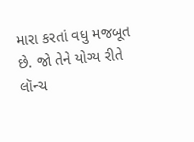મારા કરતાં વધુ મજબૂત છે. જો તેને યોગ્ય રીતે લૉન્ચ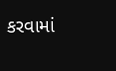કરવામાં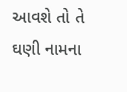આવશે તો તે ઘણી નામના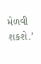મેળવી શકશે.’